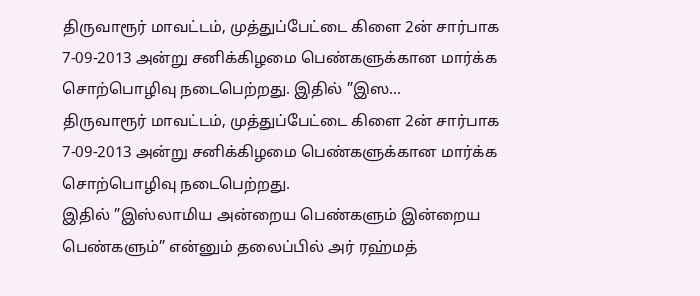திருவாரூர் மாவட்டம், முத்துப்பேட்டை கிளை 2ன் சார்பாக 7-09-2013 அன்று சனிக்கிழமை பெண்களுக்கான மார்க்க சொற்பொழிவு நடைபெற்றது. இதில் ”இஸ...
திருவாரூர் மாவட்டம், முத்துப்பேட்டை கிளை 2ன் சார்பாக 7-09-2013 அன்று சனிக்கிழமை பெண்களுக்கான மார்க்க சொற்பொழிவு நடைபெற்றது.
இதில் ”இஸ்லாமிய அன்றைய பெண்களும் இன்றைய பெண்களும்” என்னும் தலைப்பில் அர் ரஹ்மத்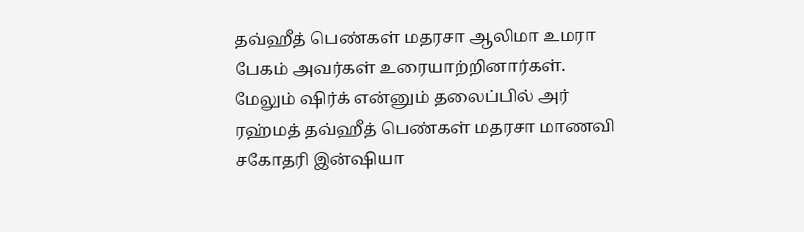தவ்ஹீத் பெண்கள் மதரசா ஆலிமா உமரா பேகம் அவர்கள் உரையாற்றினார்கள். மேலும் ஷிர்க் என்னும் தலைப்பில் அர் ரஹ்மத் தவ்ஹீத் பெண்கள் மதரசா மாணவி சகோதரி இன்ஷியா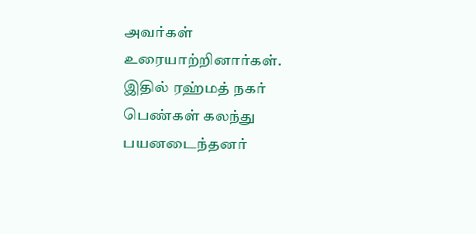அவர்கள் உரையாற்றினார்கள். இதில் ரஹ்மத் நகர் பெண்கள் கலந்து பயனடைந்தனர்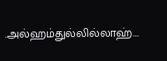.அல்ஹம்துல்லில்லாஹ்...